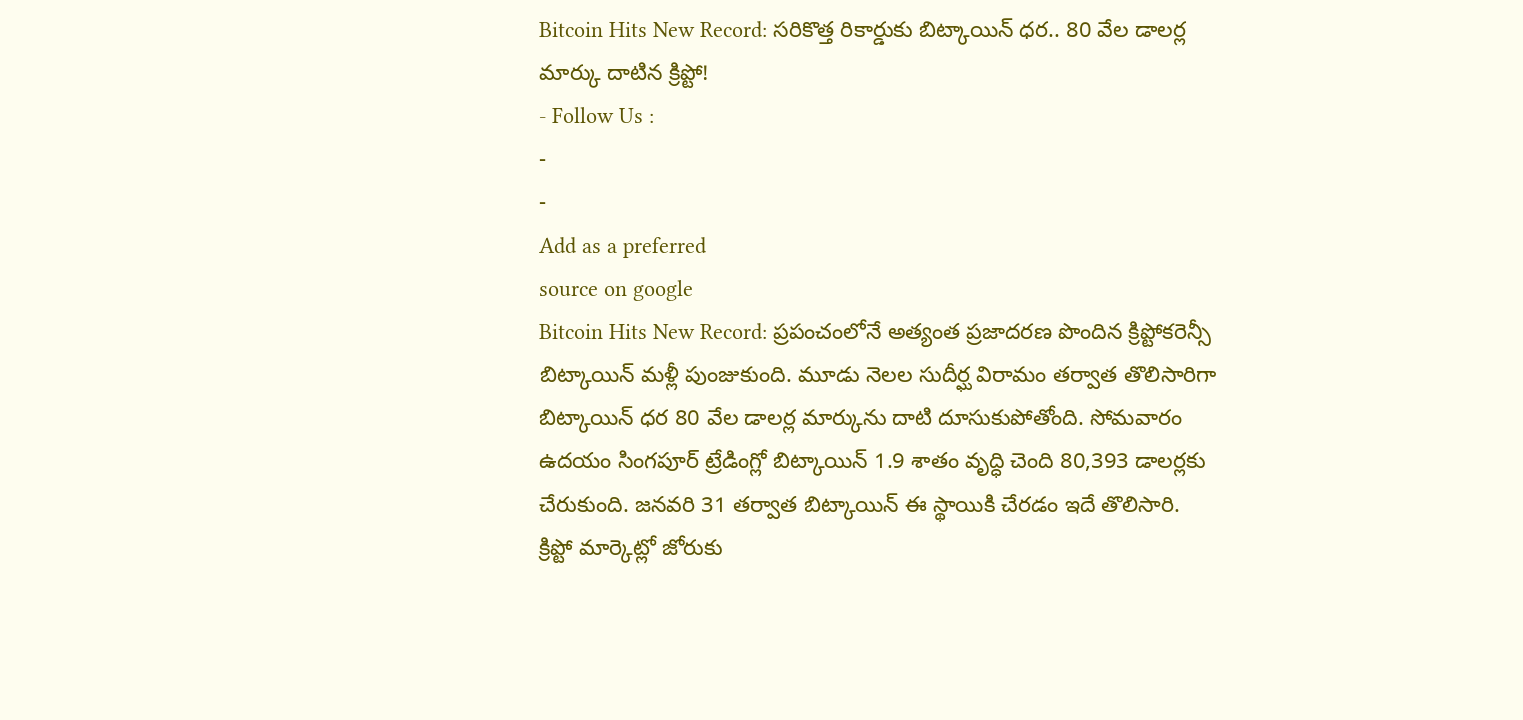Bitcoin Hits New Record: సరికొత్త రికార్డుకు బిట్కాయిన్ ధర.. 80 వేల డాలర్ల మార్కు దాటిన క్రిప్టో!
- Follow Us :
-
-
Add as a preferred
source on google
Bitcoin Hits New Record: ప్రపంచంలోనే అత్యంత ప్రజాదరణ పొందిన క్రిప్టోకరెన్సీ బిట్కాయిన్ మళ్లీ పుంజుకుంది. మూడు నెలల సుదీర్ఘ విరామం తర్వాత తొలిసారిగా బిట్కాయిన్ ధర 80 వేల డాలర్ల మార్కును దాటి దూసుకుపోతోంది. సోమవారం ఉదయం సింగపూర్ ట్రేడింగ్లో బిట్కాయిన్ 1.9 శాతం వృద్ధి చెంది 80,393 డాలర్లకు చేరుకుంది. జనవరి 31 తర్వాత బిట్కాయిన్ ఈ స్థాయికి చేరడం ఇదే తొలిసారి.
క్రిప్టో మార్కెట్లో జోరుకు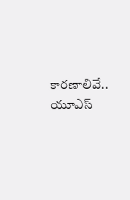కారణాలివే..
యూఎస్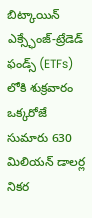బిట్కాయిన్ ఎక్స్ఛేంజ్-ట్రేడెడ్ ఫండ్స్ (ETFs) లోకి శుక్రవారం ఒక్కరోజే సుమారు 630 మిలియన్ డాలర్ల నికర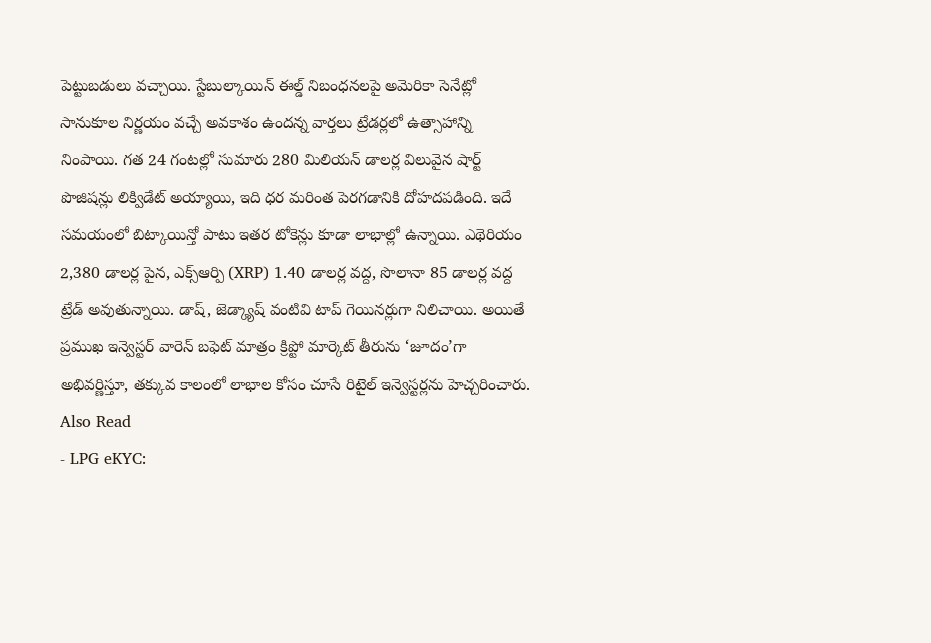పెట్టుబడులు వచ్చాయి. స్టేబుల్కాయిన్ ఈల్డ్ నిబంధనలపై అమెరికా సెనేట్లో సానుకూల నిర్ణయం వచ్చే అవకాశం ఉందన్న వార్తలు ట్రేడర్లలో ఉత్సాహాన్ని నింపాయి. గత 24 గంటల్లో సుమారు 280 మిలియన్ డాలర్ల విలువైన షార్ట్ పొజిషన్లు లిక్విడేట్ అయ్యాయి, ఇది ధర మరింత పెరగడానికి దోహదపడింది. ఇదే సమయంలో బిట్కాయిన్తో పాటు ఇతర టోకెన్లు కూడా లాభాల్లో ఉన్నాయి. ఎథెరియం 2,380 డాలర్ల పైన, ఎక్స్ఆర్పి (XRP) 1.40 డాలర్ల వద్ద, సొలానా 85 డాలర్ల వద్ద ట్రేడ్ అవుతున్నాయి. డాష్, జెడ్క్యాష్ వంటివి టాప్ గెయినర్లుగా నిలిచాయి. అయితే ప్రముఖ ఇన్వెస్టర్ వారెన్ బఫెట్ మాత్రం క్రిప్టో మార్కెట్ తీరును ‘జూదం’గా అభివర్ణిస్తూ, తక్కువ కాలంలో లాభాల కోసం చూసే రిటైల్ ఇన్వెస్టర్లను హెచ్చరించారు.
Also Read
- LPG eKYC: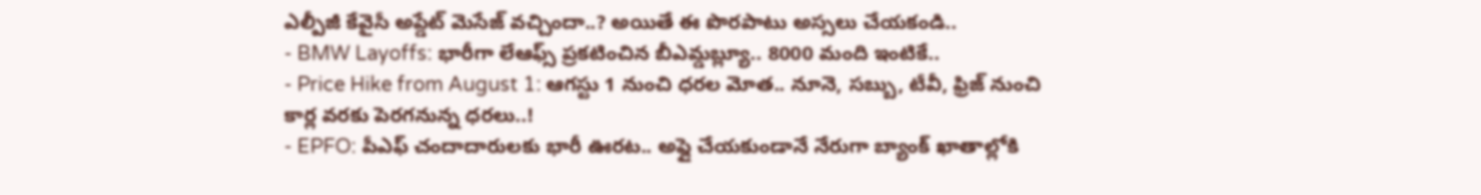ఎల్పీజీ కేవైసీ అప్డేట్ మెసేజ్ వచ్చిందా..? అయితే ఈ పొరపాటు అస్సలు చేయకండి..
- BMW Layoffs: భారీగా లేఆఫ్స్ ప్రకటించిన బీఎమ్డబ్ల్యూ.. 8000 మంది ఇంటికే..
- Price Hike from August 1: ఆగస్టు 1 నుంచి ధరల మోత.. నూనె, సబ్బు, టీవీ, ఫ్రిజ్ నుంచి కార్ల వరకు పెరగనున్న ధరలు..!
- EPFO: పీఎఫ్ చందాదారులకు భారీ ఊరట.. అప్లై చేయకుండానే నేరుగా బ్యాంక్ ఖాతాల్లోకి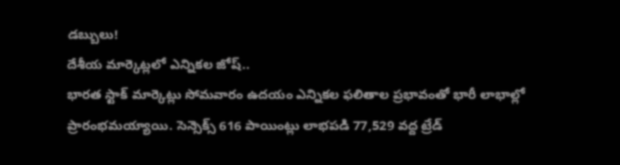డబ్బులు!
దేశీయ మార్కెట్లలో ఎన్నికల జోష్..
భారత స్టాక్ మార్కెట్లు సోమవారం ఉదయం ఎన్నికల ఫలితాల ప్రభావంతో భారీ లాభాల్లో ప్రారంభమయ్యాయి. సెన్సెక్స్ 616 పాయింట్లు లాభపడి 77,529 వద్ద ట్రేడ్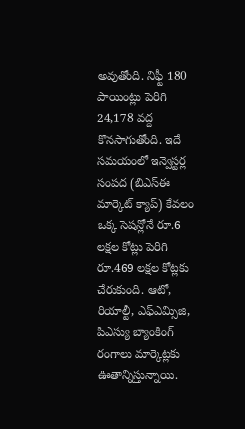అవుతోంది. నిఫ్టీ 180 పాయింట్లు పెరిగి 24,178 వద్ద కొనసాగుతోంది. ఇదే సమయంలో ఇన్వెస్టర్ల సంపద (బిఎస్ఈ మార్కెట్ క్యాప్) కేవలం ఒక్క సెషన్లోనే రూ.6 లక్షల కోట్లు పెరిగి రూ.469 లక్షల కోట్లకు చేరుకుంది. ఆటో, రియాల్టీ, ఎఫ్ఎమ్సిజి, పిఎస్యు బ్యాంకింగ్ రంగాలు మార్కెట్లకు ఊతాన్నిస్తున్నాయి.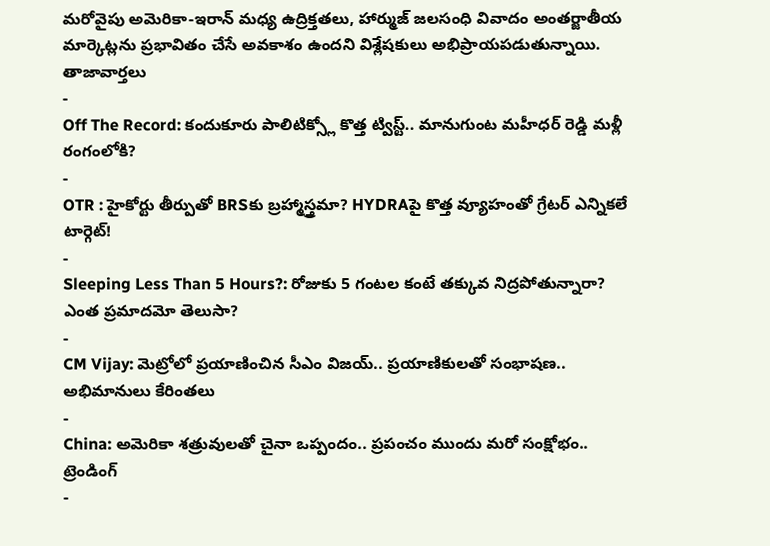మరోవైపు అమెరికా-ఇరాన్ మధ్య ఉద్రిక్తతలు, హార్ముజ్ జలసంధి వివాదం అంతర్జాతీయ మార్కెట్లను ప్రభావితం చేసే అవకాశం ఉందని విశ్లేషకులు అభిప్రాయపడుతున్నాయి.
తాజావార్తలు
-
Off The Record: కందుకూరు పాలిటిక్స్లో కొత్త ట్విస్ట్.. మానుగుంట మహీధర్ రెడ్డి మళ్లీ రంగంలోకి?
-
OTR : హైకోర్టు తీర్పుతో BRSకు బ్రహ్మాస్త్రమా? HYDRAపై కొత్త వ్యూహంతో గ్రేటర్ ఎన్నికలే టార్గెట్!
-
Sleeping Less Than 5 Hours?: రోజుకు 5 గంటల కంటే తక్కువ నిద్రపోతున్నారా? ఎంత ప్రమాదమో తెలుసా?
-
CM Vijay: మెట్రోలో ప్రయాణించిన సీఎం విజయ్.. ప్రయాణికులతో సంభాషణ.. అభిమానులు కేరింతలు
-
China: అమెరికా శత్రువులతో చైనా ఒప్పందం.. ప్రపంచం ముందు మరో సంక్షోభం..
ట్రెండింగ్
-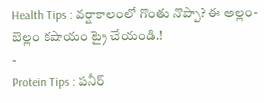Health Tips : వర్షాకాలంలో గొంతు నొప్పా? ఈ అల్లం-బెల్లం కషాయం ట్రై చేయండి.!
-
Protein Tips : పనీర్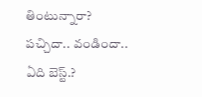తింటున్నారా? పచ్చిదా.. వండిందా.. ఏది బెస్ట్.?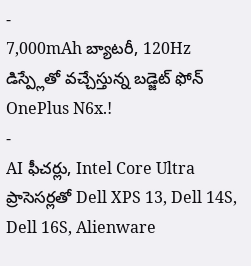-
7,000mAh బ్యాటరీ, 120Hz డిస్ప్లేతో వచ్చేస్తున్న బడ్జెట్ ఫోన్ OnePlus N6x.!
-
AI ఫీచర్లు, Intel Core Ultra ప్రాసెసర్లతో Dell XPS 13, Dell 14S, Dell 16S, Alienware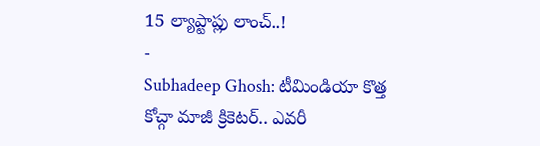15 ల్యాప్టాప్లు లాంచ్..!
-
Subhadeep Ghosh: టీమిండియా కొత్త కోచ్గా మాజీ క్రికెటర్.. ఎవరీ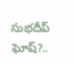సుభదీప్ ఘోష్?..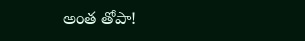అంత తోపా!